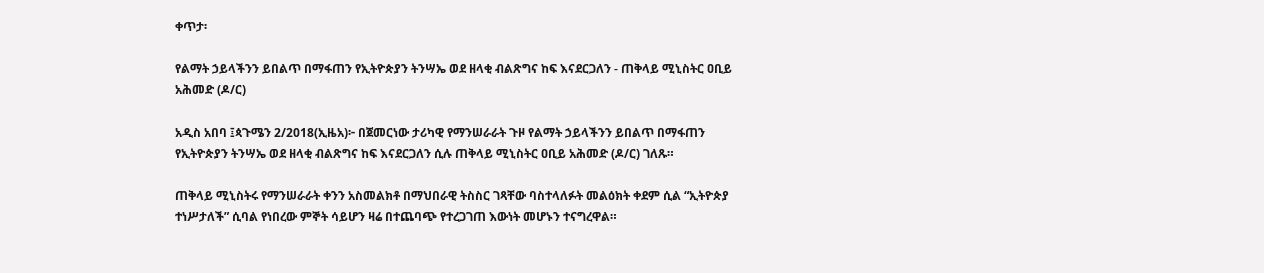ቀጥታ፡

የልማት ኃይላችንን ይበልጥ በማፋጠን የኢትዮጵያን ትንሣኤ ወደ ዘላቂ ብልጽግና ከፍ እናደርጋለን - ጠቅላይ ሚኒስትር ዐቢይ አሕመድ (ዶ/ር)

አዲስ አበባ ፤ጳጉሜን 2/2018(ኢዜአ)፦ በጀመርነው ታሪካዊ የማንሠራራት ጉዞ የልማት ኃይላችንን ይበልጥ በማፋጠን የኢትዮጵያን ትንሣኤ ወደ ዘላቂ ብልጽግና ከፍ እናደርጋለን ሲሉ ጠቅላይ ሚኒስትር ዐቢይ አሕመድ (ዶ/ር) ገለጹ።

ጠቅላይ ሚኒስትሩ የማንሠራራት ቀንን አስመልክቶ በማህበራዊ ትስስር ገጻቸው ባስተላለፉት መልዕክት ቀደም ሲል “ኢትዮጵያ ተነሥታለች” ሲባል የነበረው ምኞት ሳይሆን ዛሬ በተጨባጭ የተረጋገጠ እውነት መሆኑን ተናግረዋል።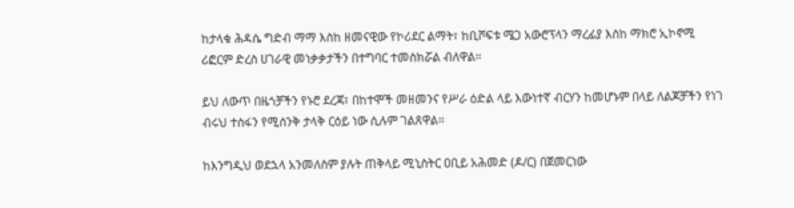ከታላቁ ሕዳሴ ግድብ ማማ እስከ ዘመናዊው የኮሪደር ልማት፣ ከቢሾፍቱ ሜጋ አውሮፕላን ማረፊያ እስከ ማክሮ ኢኮኖሚ ሪፎርም ድረስ ሀገራዊ መነቃቃታችን በተግባር ተመስክሯል ብለዋል።

ይህ ለውጥ በዜጎቻችን የኑሮ ደረጃ፣ በከተሞች መዘመንና የሥራ ዕድል ላይ እውነተኛ ብርሃን ከመሆኑም በላይ ለልጆቻችን የነገ ብሩህ ተስፋን የሚሰንቅ ታላቅ ርዕይ ነው ሲሉም ገልጸዋል።

ከእንግዲህ ወደኋላ አንመለስም ያሉት ጠቅላይ ሚኒስትር ዐቢይ አሕመድ (ዶ/ር) በጀመርነው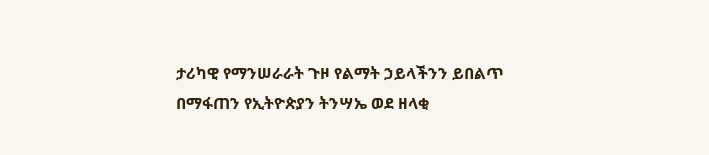ታሪካዊ የማንሠራራት ጉዞ የልማት ኃይላችንን ይበልጥ በማፋጠን የኢትዮጵያን ትንሣኤ ወደ ዘላቂ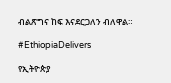ብልጽግና ከፍ እናደርጋለን ብለዋል።

#EthiopiaDelivers

የኢትዮጵያ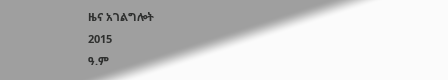ዜና አገልግሎት
2015
ዓ.ም